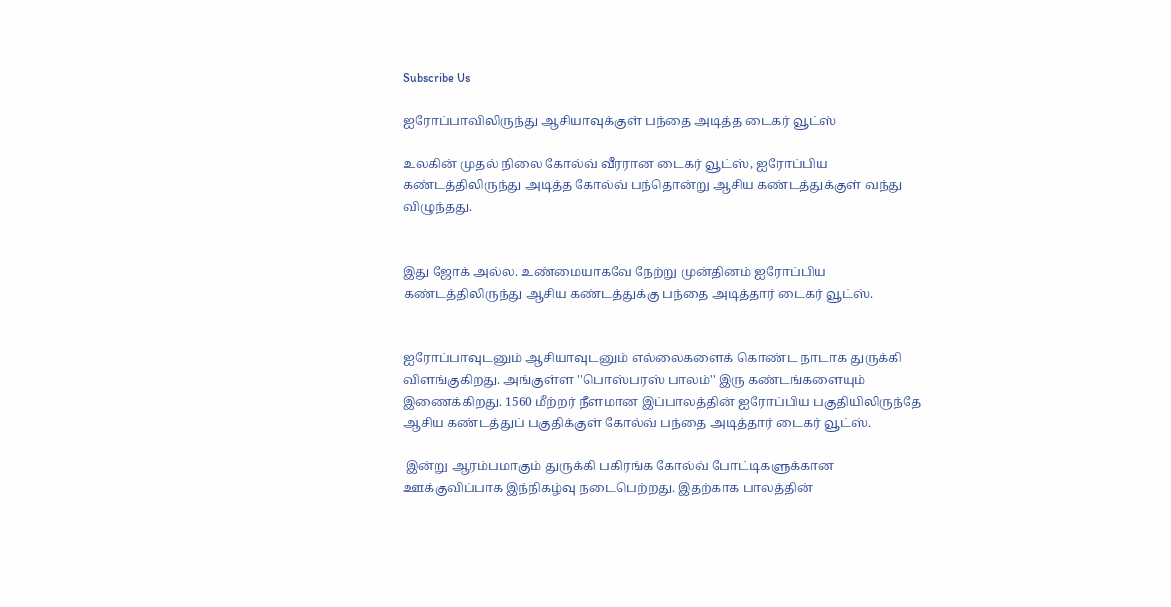Subscribe Us

ஐரோப்பாவிலிருந்து ஆசியாவுக்குள் பந்தை அடித்த டைகர் வூட்ஸ்

உலகின் முதல் நிலை கோல்வ் வீரரான டைகர் வூட்ஸ், ஐரோப்பிய கண்டத்திலிருந்து அடித்த கோல்வ் பந்தொன்று ஆசிய கண்டத்துக்குள் வந்து விழுந்தது.


இது ஜோக் அல்ல. உண்மையாகவே நேற்று முன்தினம் ஐரோப்பிய கண்டத்திலிருந்து ஆசிய கண்டத்துக்கு பந்தை அடித்தார் டைகர் வூட்ஸ்.


ஐரோப்பாவுடனும் ஆசியாவுடனும் எல்லைகளைக் கொண்ட நாடாக துருக்கி
விளங்குகிறது. அங்குள்ள ''பொஸ்பரஸ் பாலம்'' இரு கண்டங்களையும் இணைக்கிறது. 1560 மீற்றர் நீளமான இப்பாலத்தின் ஐரோப்பிய பகுதியிலிருந்தே ஆசிய கண்டத்துப் பகுதிக்குள் கோல்வ் பந்தை அடித்தார் டைகர் வூட்ஸ்.

 இன்று ஆரம்பமாகும் துருக்கி பகிரங்க கோல்வ் போட்டிகளுக்கான ஊக்குவிப்பாக இந்நிகழ்வு நடைபெற்றது. இதற்காக பாலத்தின்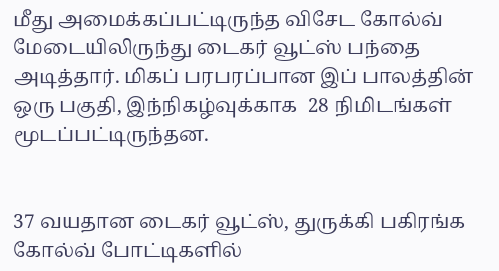மீது அமைக்கப்பட்டிருந்த விசேட கோல்வ் மேடையிலிருந்து டைகர் வூட்ஸ் பந்தை அடித்தார். மிகப் பரபரப்பான இப் பாலத்தின் ஒரு பகுதி, இந்நிகழ்வுக்காக  28 நிமிடங்கள் மூடப்பட்டிருந்தன.


37 வயதான டைகர் வூட்ஸ், துருக்கி பகிரங்க கோல்வ் போட்டிகளில்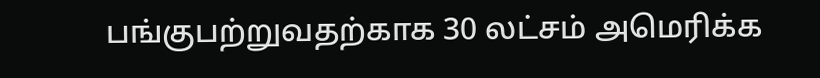பங்குபற்றுவதற்காக 30 லட்சம் அமெரிக்க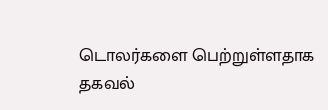டொலர்களை பெற்றுள்ளதாக தகவல்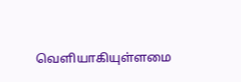வெளியாகியுள்ளமை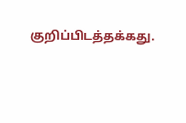குறிப்பிடத்தக்கது.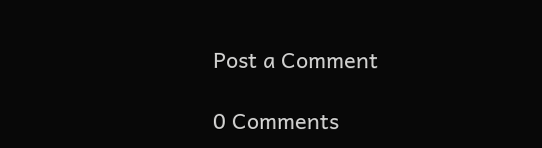Post a Comment

0 Comments